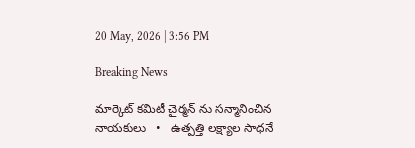20 May, 2026 | 3:56 PM

Breaking News

మార్కెట్ కమిటీ చైర్మన్ ను సన్మానించిన నాయకులు   •   ఉత్పత్తి లక్ష్యాల సాధనే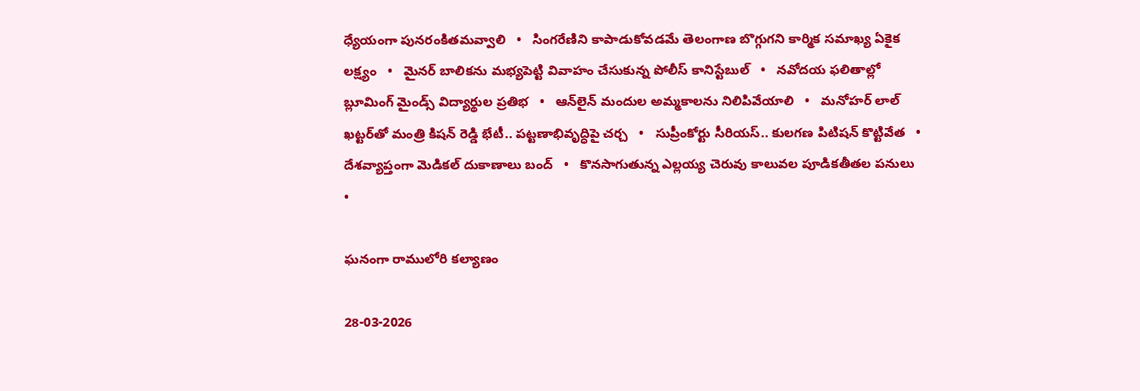ధ్యేయంగా పునరంకితమవ్వాలి   •   సింగరేణిని కాపాడుకోవడమే తెలంగాణ బొగ్గుగని కార్మిక సమాఖ్య ఏకైక లక్ష్యం   •   మైనర్ బాలికను మభ్యపెట్టి వివాహం చేసుకున్న పోలీస్ కానిస్టేబుల్   •   నవోదయ ఫలితాల్లో బ్లూమింగ్ మైండ్స్ విద్యార్థుల ప్రతిభ   •   ఆన్‌లైన్ మందుల అమ్మకాలను నిలిపివేయాలి   •   మనోహర్ లాల్ ఖట్టర్‌తో మంత్రి కిషన్ రెడ్డి భేటీ.. పట్టణాభివృద్ధిపై చర్చ   •   సుప్రీంకోర్టు సీరియస్.. కులగణ పిటిషన్‌ కొట్టివేత   •   దేశవ్యాప్తంగా మెడికల్ దుకాణాలు బంద్   •   కొనసాగుతున్న ఎల్లయ్య చెరువు కాలువల పూడికతీతల పనులు   •

ఘనంగా రాములోరి కల్యాణం

28-03-2026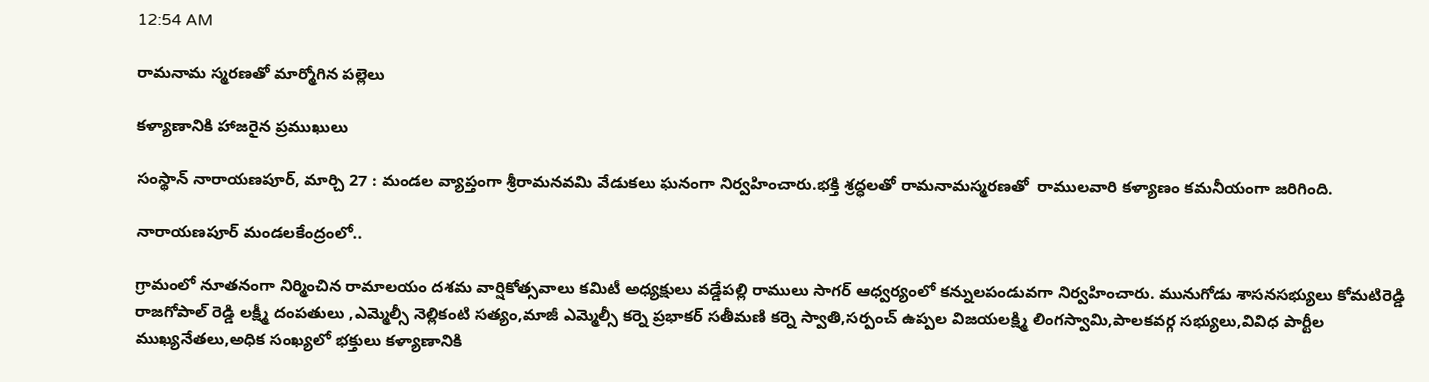12:54 AM

రామనామ స్మరణతో మార్మోగిన పల్లెలు

కళ్యాణానికి హాజరైన ప్రముఖులు

సంస్థాన్ నారాయణపూర్, మార్చి 27 : మండల వ్యాప్తంగా శ్రీరామనవమి వేడుకలు ఘనంగా నిర్వహించారు.భక్తి శ్రద్ధలతో రామనామస్మరణతో  రాములవారి కళ్యాణం కమనీయంగా జరిగింది.

నారాయణపూర్ మండలకేంద్రంలో..

గ్రామంలో నూతనంగా నిర్మించిన రామాలయం దశమ వార్షికోత్సవాలు కమిటీ అధ్యక్షులు వడ్డేపల్లి రాములు సాగర్ ఆధ్వర్యంలో కన్నులపండువగా నిర్వహించారు. మునుగోడు శాసనసభ్యులు కోమటిరెడ్డి రాజగోపాల్ రెడ్డి లక్ష్మీ దంపతులు ,ఎమ్మెల్సీ నెల్లికంటి సత్యం,మాజీ ఎమ్మెల్సీ కర్నె ప్రభాకర్ సతీమణి కర్నె స్వాతి,సర్పంచ్ ఉప్పల విజయలక్ష్మి లింగస్వామి,పాలకవర్గ సభ్యులు,వివిధ పార్టీల ముఖ్యనేతలు,అధిక సంఖ్యలో భక్తులు కళ్యాణానికి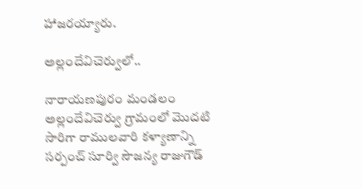హాజరయ్యారు.

అల్లందేవిచెర్వులో..

నారాయణపురం మండలం అల్లందేవిచెర్వు గ్రామంలో మొదటి సారిగా రాములవారి కళ్యాణాన్ని  సర్పంచ్ సూర్వి సౌజన్య రాజుగౌడ్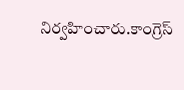నిర్వహించారు.కాంగ్రెస్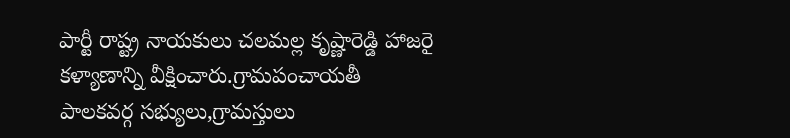పార్టీ రాష్ట్ర నాయకులు చలమల్ల కృష్ణారెడ్డి హాజరై కళ్యాణాన్ని వీక్షించారు.గ్రామపంచాయతీ పాలకవర్గ సభ్యులు,గ్రామస్తులు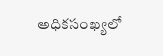అధికసంఖ్యలో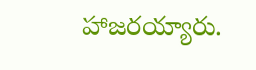హాజరయ్యారు.